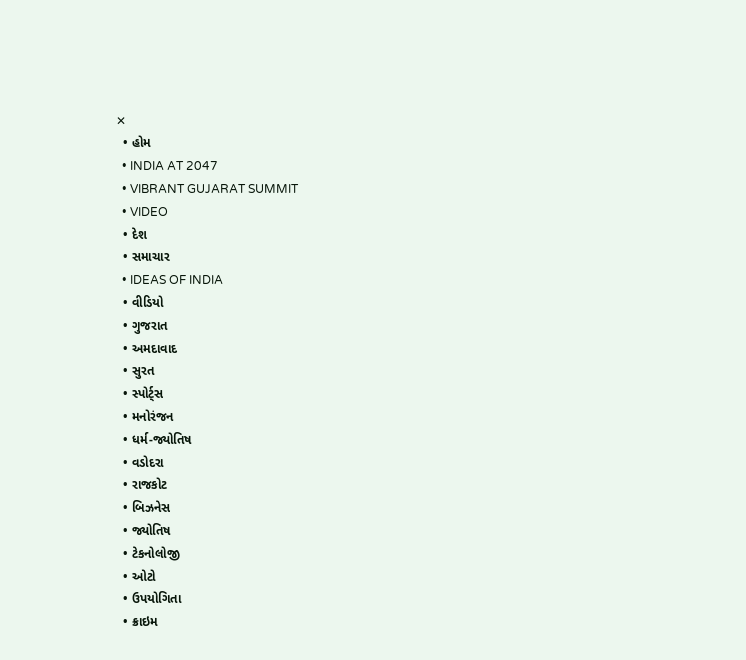✕
  • હોમ
  • INDIA AT 2047
  • VIBRANT GUJARAT SUMMIT
  • VIDEO
  • દેશ
  • સમાચાર
  • IDEAS OF INDIA
  • વીડિયો
  • ગુજરાત
  • અમદાવાદ
  • સુરત
  • સ્પોર્ટ્સ
  • મનોરંજન
  • ધર્મ-જ્યોતિષ
  • વડોદરા
  • રાજકોટ
  • બિઝનેસ
  • જ્યોતિષ
  • ટેકનોલોજી
  • ઓટો
  • ઉપયોગિતા
  • ક્રાઇમ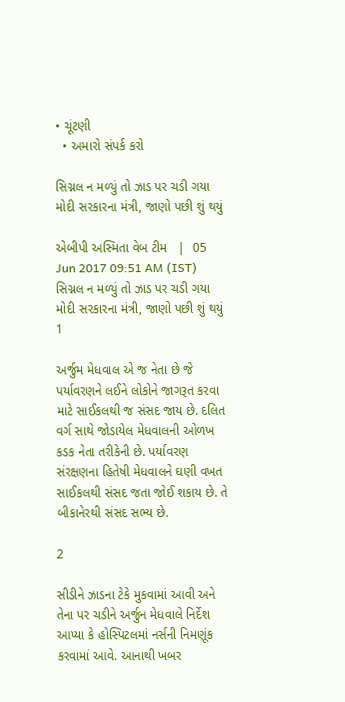• ચૂંટણી
  • અમારો સંપર્ક કરો

સિગ્નલ ન મળ્યું તો ઝાડ પર ચડી ગયા મોદી સરકારના મંત્રી, જાણો પછી શું થયું

એબીપી અસ્મિતા વેબ ટીમ   |  05 Jun 2017 09:51 AM (IST)
સિગ્નલ ન મળ્યું તો ઝાડ પર ચડી ગયા મોદી સરકારના મંત્રી, જાણો પછી શું થયું
1

અર્જુમ મેધવાલ એ જ નેતા છે જે પર્યાવરણને લઈને લોકોને જાગરૂત કરવા માટે સાઈકલથી જ સંસદ જાય છે. દલિત વર્ગ સાથે જોડાયેલ મેધવાલની ઓળખ કડક નેતા તરીકેની છે. પર્યાવરણ સંરક્ષણના હિતેષી મેધવાલને ઘણી વખત સાઈકલથી સંસદ જતા જોઈ શકાય છે. તે બીકાનેરથી સંસદ સભ્ય છે.

2

સીડીને ઝાડના ટેકે મુકવામાં આવી અને તેના પર ચડીને અર્જુન મેધવાલે નિર્દેશ આપ્યા કે હોસ્પિટલમાં નર્સની નિમણૂંક કરવામાં આવે. આનાથી ખબર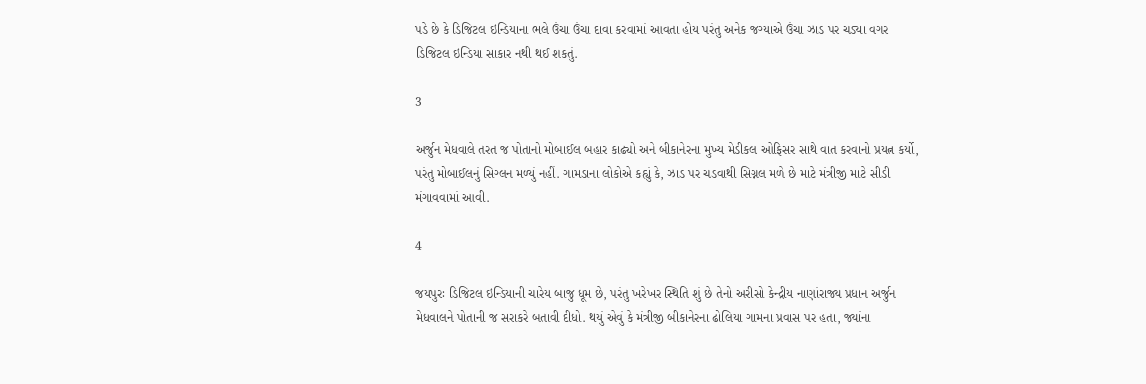પડે છે કે ડિજિટલ ઇન્ડિયાના ભલે ઉંચા ઉંચા દાવા કરવામાં આવતા હોય પરંતુ અનેક જગ્યાએ ઉંચા ઝાડ પર ચડ્યા વગર ડિજિટલ ઇન્ડિયા સાકાર નથી થઈ શકતું.

3

અર્જુન મેધવાલે તરત જ પોતાનો મોબાઈલ બહાર કાઢ્યો અને બીકાનેરના મુખ્ય મેડીકલ ઓફિસર સાથે વાત કરવાનો પ્રયત્ન કર્યો, પરંતુ મોબાઈલનું સિગ્લન મળ્યું નહીં. ગામડાના લોકોએ કહ્યું કે, ઝાડ પર ચડવાથી સિગ્નલ મળે છે માટે મંત્રીજી માટે સીડી મંગાવવામાં આવી.

4

જયપુરઃ ડિજિટલ ઇન્ડિયાની ચારેય બાજુ ધૂમ છે, પરંતુ ખરેખર સ્થિતિ શું છે તેનો અરીસો કેન્દ્રીય નાણાંરાજ્ય પ્રધાન અર્જુન મેધવાલને પોતાની જ સરાકરે બતાવી દીધો. થયું એવું કે મંત્રીજી બીકાનેરના ઢોલિયા ગામના પ્રવાસ પર હતા, જ્યાંના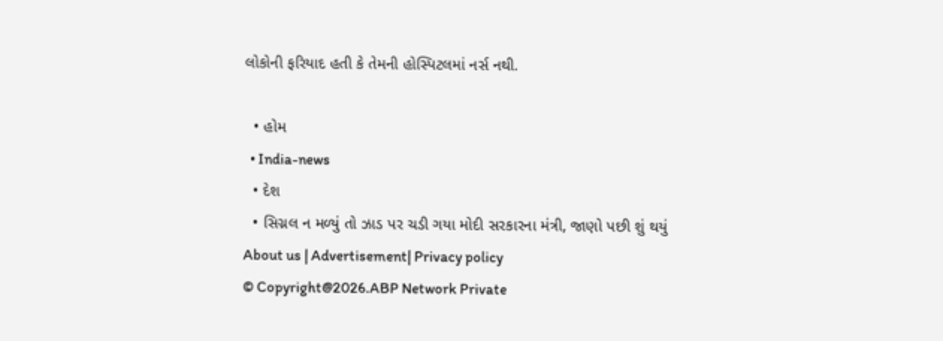લોકોની ફરિયાદ હતી કે તેમની હોસ્પિટલમાં નર્સ નથી.

  • હોમ
  • India-news
  • દેશ
  • સિગ્નલ ન મળ્યું તો ઝાડ પર ચડી ગયા મોદી સરકારના મંત્રી, જાણો પછી શું થયું
About us | Advertisement| Privacy policy
© Copyright@2026.ABP Network Private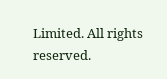Limited. All rights reserved.